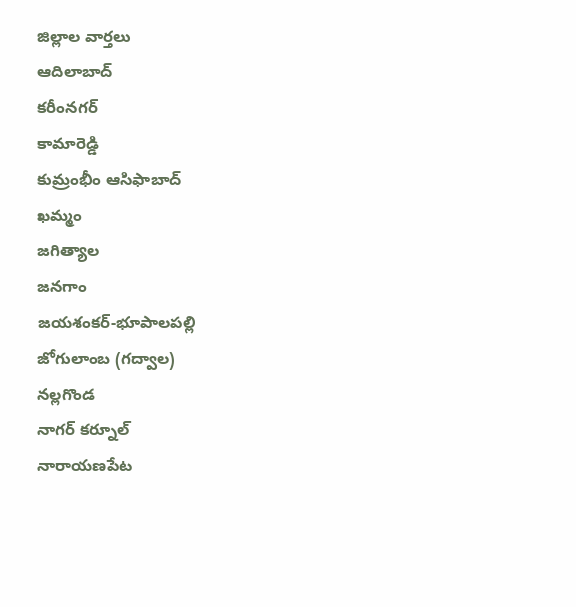జిల్లాల వార్తలు
ఆదిలాబాద్
కరీంనగర్
కామారెడ్డి
కుమ్రంభీం ఆసిఫాబాద్
ఖమ్మం
జగిత్యాల
జనగాం
జయశంకర్-భూపాలపల్లి
జోగులాంబ (గద్వాల)
నల్లగొండ
నాగర్ కర్నూల్
నారాయణపేట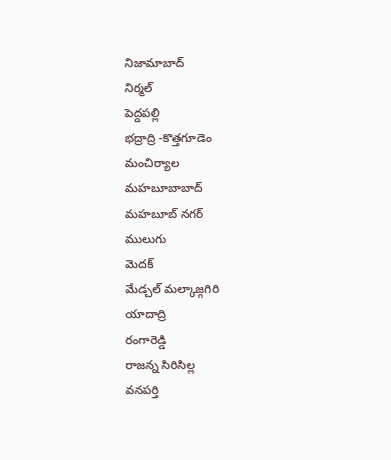నిజామాబాద్
నిర్మల్
పెద్దపల్లి
భద్రాద్రి -కొత్తగూడెం
మంచిర్యాల
మహబూబాబాద్
మహబూబ్ నగర్
ములుగు
మెదక్
మేడ్చల్ మల్కాజ్గగిరి
యాదాద్రి
రంగారెడ్డి
రాజన్న సిరిసిల్ల
వనపర్తి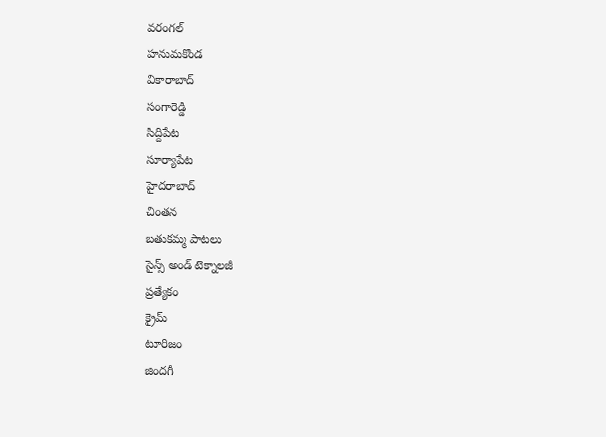వరంగల్
హనుమకొండ
వికారాబాద్
సంగారెడ్డి
సిద్దిపేట
సూర్యాపేట
హైదరాబాద్
చింతన
బతుకమ్మ పాటలు
సైన్స్ అండ్ టెక్నాలజీ
ప్రత్యేకం
క్రైమ్
టూరిజం
జిందగీ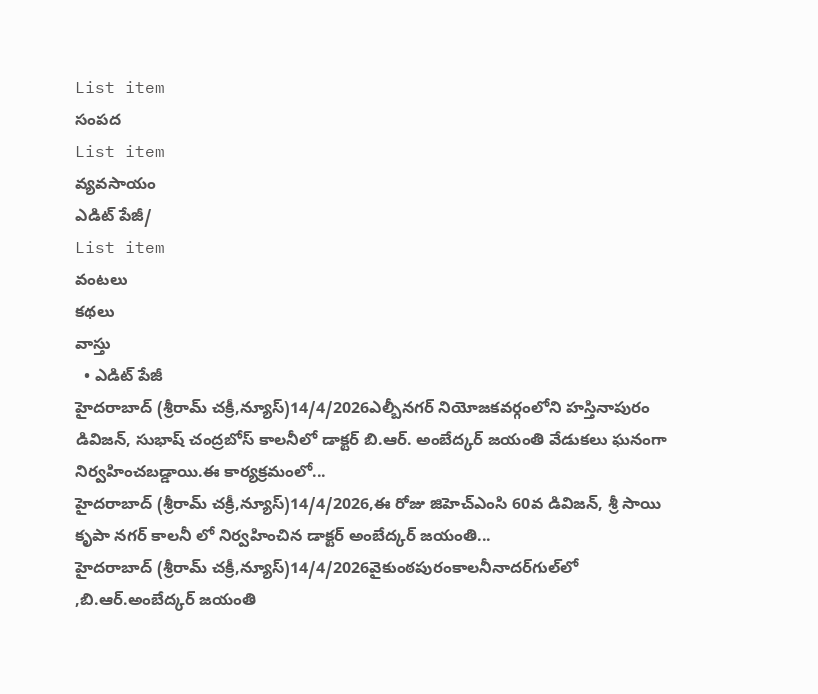List item
సంపద
List item
వ్యవసాయం
ఎడిట్ పేజీ/
List item
వంటలు
కథలు
వాస్తు
  • ఎడిట్ పేజీ
హైదరాబాద్ (శ్రీరామ్ చక్రీ,న్యూస్)14/4/2026ఎల్బీనగర్ నియోజకవర్గంలోని హస్తినాపురం డివిజన్, సుభాష్ చంద్రబోస్ కాలనీలో డాక్టర్ బి.ఆర్. అంబేద్కర్ జయంతి వేడుకలు ఘనంగా నిర్వహించబడ్డాయి.ఈ కార్యక్రమంలో...
హైదరాబాద్ (శ్రీరామ్ చక్రీ,న్యూస్)14/4/2026,ఈ రోజు జిహెచ్ఎంసి 60వ డివిజన్, శ్రీ సాయి కృపా నగర్ కాలనీ లో నిర్వహించిన డాక్టర్ అంబేద్కర్ జయంతి...
హైదరాబాద్ (శ్రీరామ్ చక్రీ,న్యూస్)14/4/2026వైకుంఠపురంకాలనీనాదర్‌గుల్‌లో ,బి.ఆర్.అంబేద్కర్ జయంతి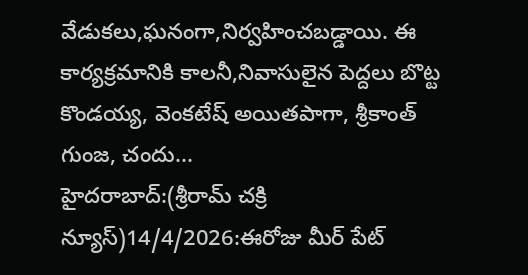వేడుకలు,ఘనంగా,నిర్వహించబడ్డాయి. ఈ కార్యక్రమానికి కాలనీ,నివాసులైన పెద్దలు బొట్ట కొండయ్య, వెంకటేష్ అయితపాగా, శ్రీకాంత్ గుంజ, చందు...
హైదరాబాద్:(శ్రీరామ్ చక్రి న్యూస్)14/4/2026:ఈరోజు మీర్ పేట్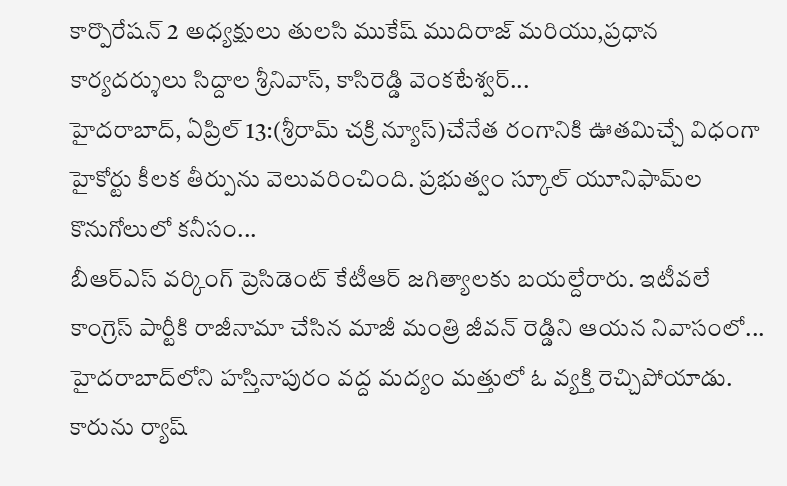కార్పొరేషన్ 2 అధ్యక్షులు తులసి ముకేష్ ముదిరాజ్ మరియు,ప్రధాన కార్యదర్శులు సిద్దాల శ్రీనివాస్, కాసిరెడ్డి వెంకటేశ్వర్...
హైదరాబాద్, ఏప్రిల్ 13:(శ్రీరామ్ చక్రి న్యూస్)చేనేత రంగానికి ఊతమిచ్చే విధంగా హైకోర్టు కీలక తీర్పును వెలువరించింది. ప్రభుత్వం స్కూల్ యూనిఫామ్‌ల కొనుగోలులో కనీసం...
బీఆర్ఎస్ వర్కింగ్ ప్రెసిడెంట్ కేటీఆర్ జగిత్యాలకు బయల్దేరారు. ఇటీవలే కాంగ్రెస్‌ పార్టీకి రాజీనామా చేసిన మాజీ మంత్రి జీవన్ రెడ్డిని ఆయన నివాసంలో...
హైదరాబాద్‌లోని హస్తినాపురం వద్ద మద్యం మత్తులో ఓ వ్యక్తి రెచ్చిపోయాడు. కారును ర్యాష్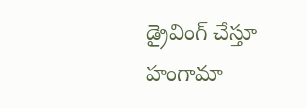డ్రైవింగ్ చేస్తూ హంగామా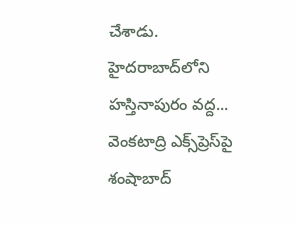చేశాడు. హైదరాబాద్‌లోని హస్తినాపురం వద్ద...
వెంకటాద్రి ఎక్స్‌ప్రెస్‌పై శంషాబాద్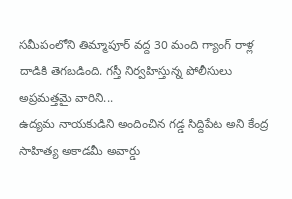సమీపంలోని తిమ్మాపూర్ వద్ద 30 మంది గ్యాంగ్ రాళ్ల దాడికి తెగబడింది. గస్తీ నిర్వహిస్తున్న పోలీసులు అప్రమత్తమై వారిని...
ఉద్యమ నాయకుడిని అందించిన గడ్డ సిద్దిపేట అని కేంద్ర సాహిత్య అకాడమీ అవార్డు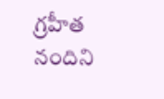గ్రహీత నందిని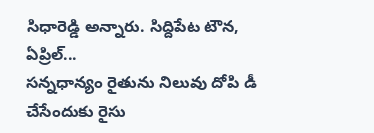సిధారెడ్డి అన్నారు. సిద్దిపేట టౌన, ఏప్రిల్‌...
సన్నధాన్యం రైతును నిలువు దోపి డీ చేసేందుకు రైసు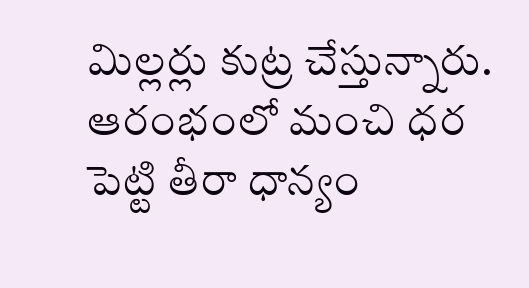మిల్లర్లు కుట్ర చేస్తున్నారు. ఆరంభంలో మంచి ధర పెట్టి తీరా ధాన్యం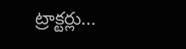ట్రాక్టర్లు...